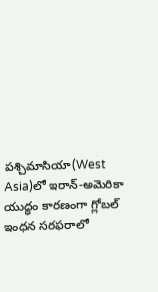పశ్చిమాసియా(West Asia)లో ఇరాన్-అమెరికా యుద్ధం కారణంగా గ్లోబల్ ఇంధన సరఫరాలో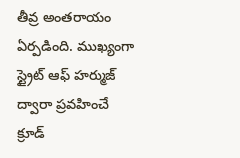తీవ్ర అంతరాయం ఏర్పడింది. ముఖ్యంగా స్ట్రైట్ ఆఫ్ హర్ముజ్ ద్వారా ప్రవహించే క్రూడ్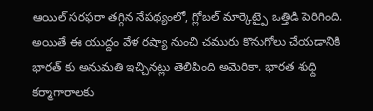ఆయిల్ సరఫరా తగ్గిన నేపథ్యంలో, గ్లోబల్ మార్కెట్పై ఒత్తిడి పెరిగింది. అయితే ఈ యుద్దం వేళ రష్యా నుంచి చమురు కొనుగోలు చేయడానికి భారత్ కు అనుమతి ఇచ్చినట్లు తెలిపింది అమెరికా. భారత శుధ్ది కర్మాగారాలకు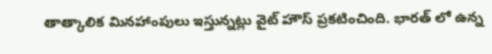తాత్కాలిక మినహాంపులు ఇస్తున్నట్లు వైట్ హౌస్ ప్రకటించింది. భారత్ లో ఉన్న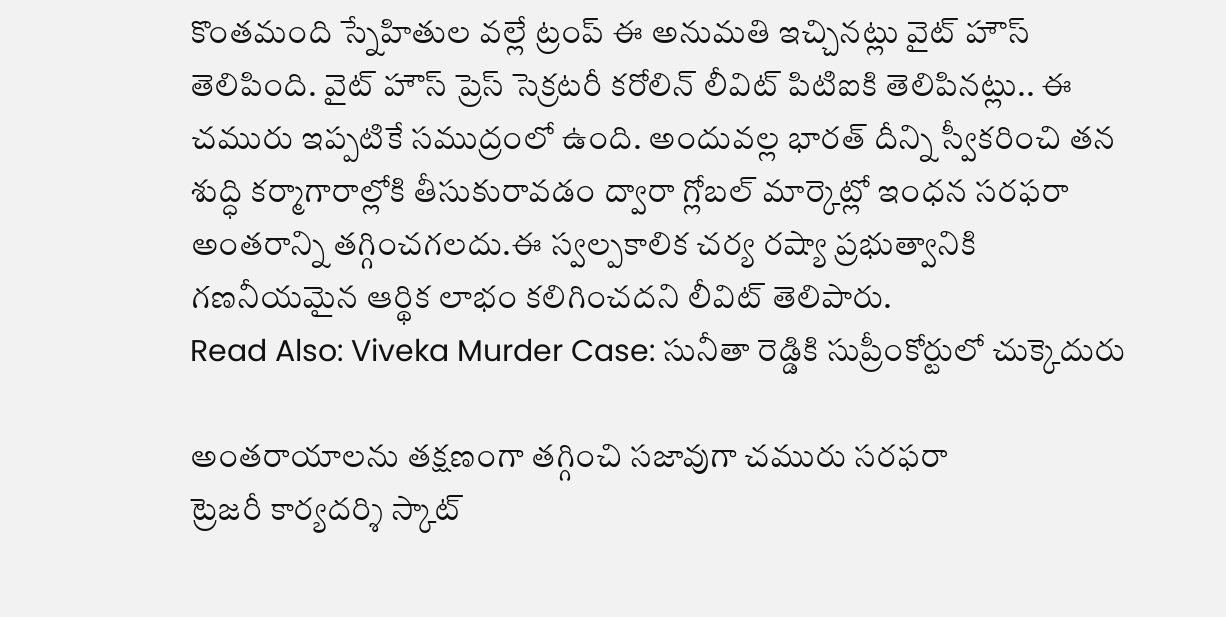కొంతమంది స్నేహితుల వల్లే ట్రంప్ ఈ అనుమతి ఇచ్చినట్లు వైట్ హౌస్ తెలిపింది. వైట్ హౌస్ ప్రెస్ సెక్రటరీ కరోలిన్ లీవిట్ పిటిఐకి తెలిపినట్లు.. ఈ చమురు ఇప్పటికే సముద్రంలో ఉంది. అందువల్ల భారత్ దీన్ని స్వీకరించి తన శుద్ధి కర్మాగారాల్లోకి తీసుకురావడం ద్వారా గ్లోబల్ మార్కెట్లో ఇంధన సరఫరా అంతరాన్ని తగ్గించగలదు.ఈ స్వల్పకాలిక చర్య రష్యా ప్రభుత్వానికి గణనీయమైన ఆర్థిక లాభం కలిగించదని లీవిట్ తెలిపారు.
Read Also: Viveka Murder Case: సునీతా రెడ్డికి సుప్రీంకోర్టులో చుక్కెదురు

అంతరాయాలను తక్షణంగా తగ్గించి సజావుగా చమురు సరఫరా
ట్రెజరీ కార్యదర్శి స్కాట్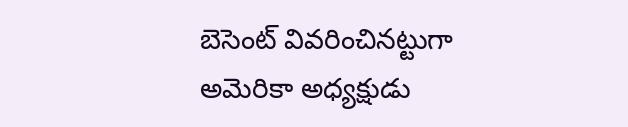బెసెంట్ వివరించినట్టుగా అమెరికా అధ్యక్షుడు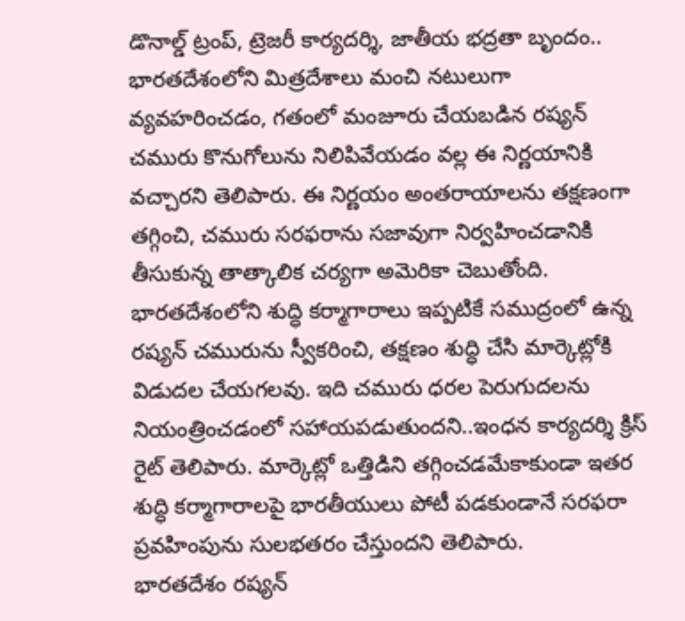డొనాల్డ్ ట్రంప్, ట్రెజరీ కార్యదర్శి, జాతీయ భద్రతా బృందం.. భారతదేశంలోని మిత్రదేశాలు మంచి నటులుగా వ్యవహరించడం, గతంలో మంజూరు చేయబడిన రష్యన్ చమురు కొనుగోలును నిలిపివేయడం వల్ల ఈ నిర్ణయానికి వచ్చారని తెలిపారు. ఈ నిర్ణయం అంతరాయాలను తక్షణంగా తగ్గించి, చమురు సరఫరాను సజావుగా నిర్వహించడానికి తీసుకున్న తాత్కాలిక చర్యగా అమెరికా చెబుతోంది. భారతదేశంలోని శుద్ధి కర్మాగారాలు ఇప్పటికే సముద్రంలో ఉన్న రష్యన్ చమురును స్వీకరించి, తక్షణం శుద్ధి చేసి మార్కెట్లోకి విడుదల చేయగలవు. ఇది చమురు ధరల పెరుగుదలను నియంత్రించడంలో సహాయపడుతుందని..ఇంధన కార్యదర్శి క్రిస్ రైట్ తెలిపారు. మార్కెట్లో ఒత్తిడిని తగ్గించడమేకాకుండా ఇతర శుద్ధి కర్మాగారాలపై భారతీయులు పోటీ పడకుండానే సరఫరా ప్రవహింపును సులభతరం చేస్తుందని తెలిపారు.
భారతదేశం రష్యన్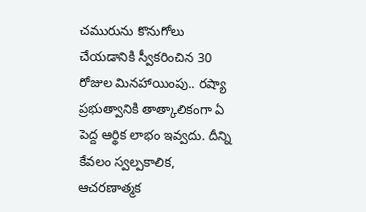చమురును కొనుగోలు చేయడానికి స్వీకరించిన 30 రోజుల మినహాయింపు.. రష్యా ప్రభుత్వానికి తాత్కాలికంగా ఏ పెద్ద ఆర్థిక లాభం ఇవ్వదు. దీన్ని కేవలం స్వల్పకాలిక, ఆచరణాత్మక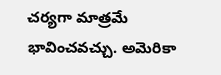చర్యగా మాత్రమే భావించవచ్చు. అమెరికా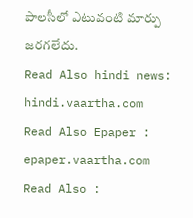పాలసీలో ఎటువంటి మార్పు జరగలేదు.
Read Also hindi news: hindi.vaartha.com
Read Also Epaper : epaper.vaartha.com
Read Also :